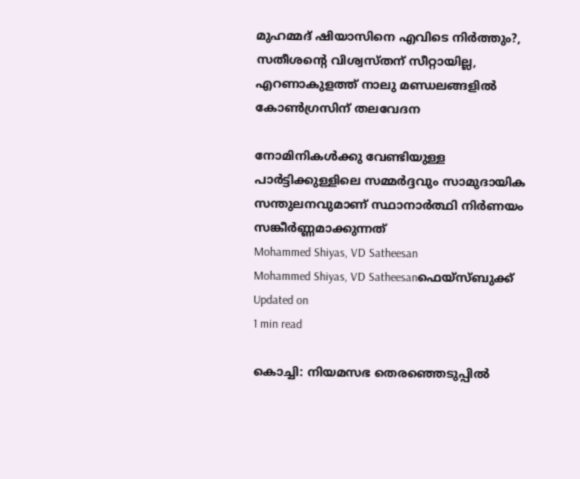മുഹമ്മദ് ഷിയാസിനെ എവിടെ നിര്‍ത്തും?, സതീശന്‍റെ വിശ്വസ്തന് സീറ്റായില്ല, എറണാകുളത്ത് നാലു മണ്ഡലങ്ങളില്‍ കോണ്‍ഗ്രസിന് തലവേദന

നോമിനികള്‍ക്കു വേണ്ടിയുള്ള പാര്‍ട്ടിക്കുള്ളിലെ സമ്മര്‍ദ്ദവും സാമുദായിക സന്തുലനവുമാണ് സ്ഥാനാര്‍ത്ഥി നിര്‍ണയം സങ്കീര്‍ണ്ണമാക്കുന്നത്
Mohammed Shiyas, VD Satheesan
Mohammed Shiyas, VD Satheesanഫെയ്സ്ബുക്ക്
Updated on
1 min read

കൊച്ചി: നിയമസഭ തെരഞ്ഞെടുപ്പില്‍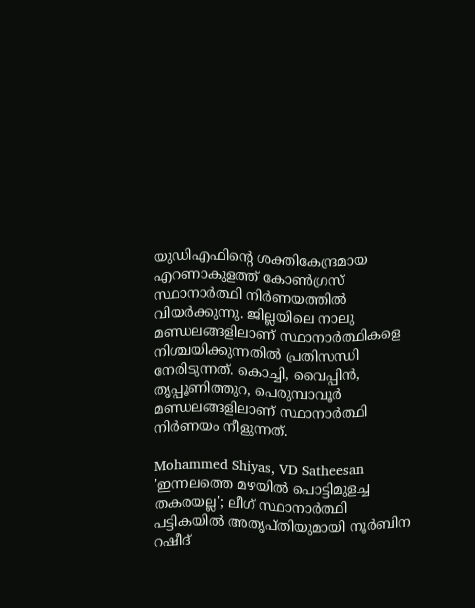യുഡിഎഫിന്റെ ശക്തികേന്ദ്രമായ എറണാകുളത്ത് കോണ്‍ഗ്രസ് സ്ഥാനാര്‍ത്ഥി നിര്‍ണയത്തില്‍ വിയര്‍ക്കുന്നു. ജില്ലയിലെ നാലു മണ്ഡലങ്ങളിലാണ് സ്ഥാനാര്‍ത്ഥികളെ നിശ്ചയിക്കുന്നതില്‍ പ്രതിസന്ധി നേരിടുന്നത്. കൊച്ചി, വൈപ്പിന്‍, തൃപ്പൂണിത്തുറ, പെരുമ്പാവൂര്‍ മണ്ഡലങ്ങളിലാണ് സ്ഥാനാര്‍ത്ഥി നിര്‍ണയം നീളുന്നത്.

Mohammed Shiyas, VD Satheesan
'ഇന്നലത്തെ മഴയിൽ പൊട്ടിമുളച്ച തകരയല്ല'; ലീഗ് സ്ഥാനാർത്ഥി പട്ടികയിൽ അതൃപ്തിയുമായി നൂർബിന റഷീദ്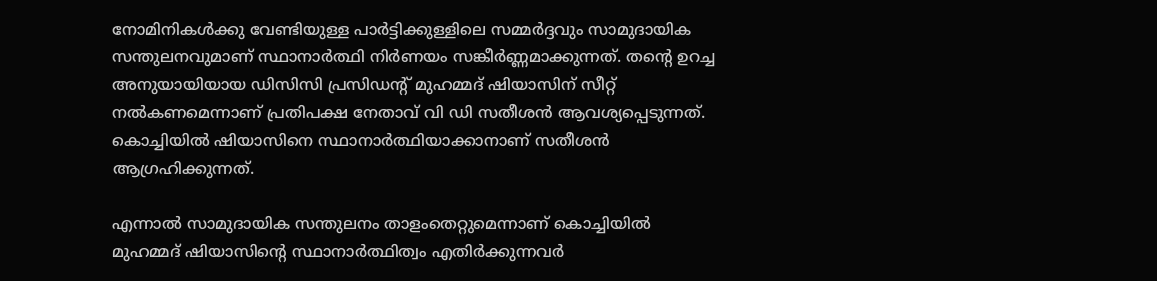നോമിനികള്‍ക്കു വേണ്ടിയുള്ള പാര്‍ട്ടിക്കുള്ളിലെ സമ്മര്‍ദ്ദവും സാമുദായിക സന്തുലനവുമാണ് സ്ഥാനാര്‍ത്ഥി നിര്‍ണയം സങ്കീര്‍ണ്ണമാക്കുന്നത്. തന്റെ ഉറച്ച അനുയായിയായ ഡിസിസി പ്രസിഡന്റ് മുഹമ്മദ് ഷിയാസിന് സീറ്റ് നല്‍കണമെന്നാണ് പ്രതിപക്ഷ നേതാവ് വി ഡി സതീശന്‍ ആവശ്യപ്പെടുന്നത്. കൊച്ചിയില്‍ ഷിയാസിനെ സ്ഥാനാര്‍ത്ഥിയാക്കാനാണ് സതീശന്‍ ആഗ്രഹിക്കുന്നത്.

എന്നാല്‍ സാമുദായിക സന്തുലനം താളംതെറ്റുമെന്നാണ് കൊച്ചിയില്‍ മുഹമ്മദ് ഷിയാസിന്റെ സ്ഥാനാര്‍ത്ഥിത്വം എതിര്‍ക്കുന്നവര്‍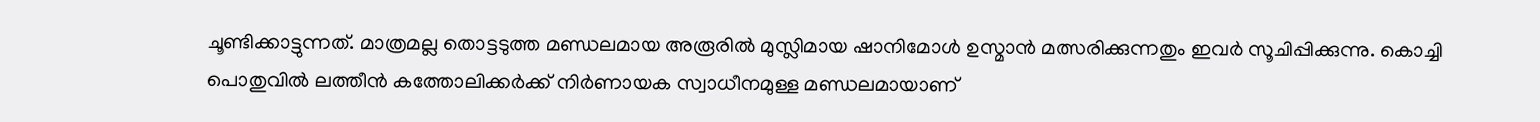ചൂണ്ടിക്കാട്ടുന്നത്. മാത്രമല്ല തൊട്ടടുത്ത മണ്ഡലമായ അരൂരില്‍ മുസ്ലിമായ ഷാനിമോള്‍ ഉസ്മാന്‍ മത്സരിക്കുന്നതും ഇവര്‍ സൂചിപ്പിക്കുന്നു. കൊച്ചി പൊതുവില്‍ ലത്തീന്‍ കത്തോലിക്കര്‍ക്ക് നിര്‍ണായക സ്വാധീനമുള്ള മണ്ഡലമായാണ്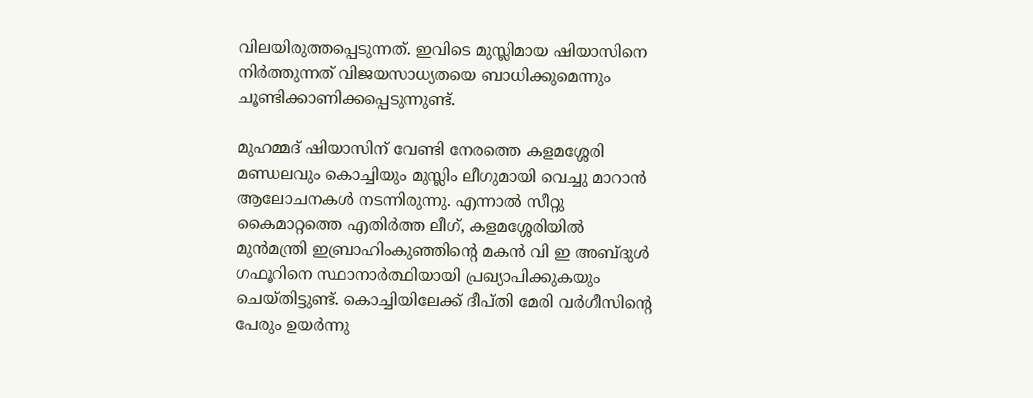വിലയിരുത്തപ്പെടുന്നത്. ഇവിടെ മുസ്ലിമായ ഷിയാസിനെ നിര്‍ത്തുന്നത് വിജയസാധ്യതയെ ബാധിക്കുമെന്നും ചൂണ്ടിക്കാണിക്കപ്പെടുന്നുണ്ട്.

മുഹമ്മദ് ഷിയാസിന് വേണ്ടി നേരത്തെ കളമശ്ശേരി മണ്ഡലവും കൊച്ചിയും മുസ്ലിം ലീഗുമായി വെച്ചു മാറാന്‍ ആലോചനകള്‍ നടന്നിരുന്നു. എന്നാല്‍ സീറ്റു കൈമാറ്റത്തെ എതിര്‍ത്ത ലീഗ്, കളമശ്ശേരിയില്‍ മുന്‍മന്ത്രി ഇബ്രാഹിംകുഞ്ഞിന്റെ മകന്‍ വി ഇ അബ്ദുള്‍ ഗഫൂറിനെ സ്ഥാനാര്‍ത്ഥിയായി പ്രഖ്യാപിക്കുകയും ചെയ്തിട്ടുണ്ട്. കൊച്ചിയിലേക്ക് ദീപ്തി മേരി വര്‍ഗീസിന്റെ പേരും ഉയര്‍ന്നു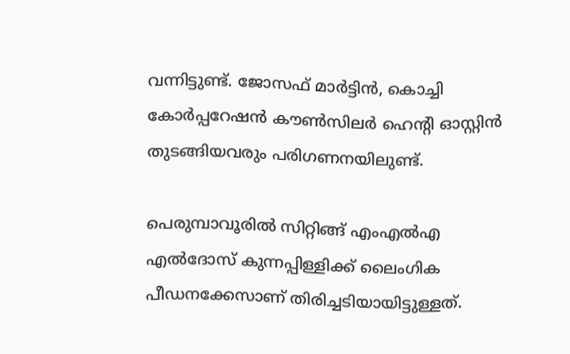വന്നിട്ടുണ്ട്. ജോസഫ് മാര്‍ട്ടിന്‍, കൊച്ചി കോര്‍പ്പറേഷന്‍ കൗണ്‍സിലര്‍ ഹെന്റി ഓസ്റ്റിന്‍ തുടങ്ങിയവരും പരിഗണനയിലുണ്ട്.

പെരുമ്പാവൂരില്‍ സിറ്റിങ്ങ് എംഎല്‍എ എല്‍ദോസ് കുന്നപ്പിള്ളിക്ക് ലൈംഗിക പീഡനക്കേസാണ് തിരിച്ചടിയായിട്ടുള്ളത്.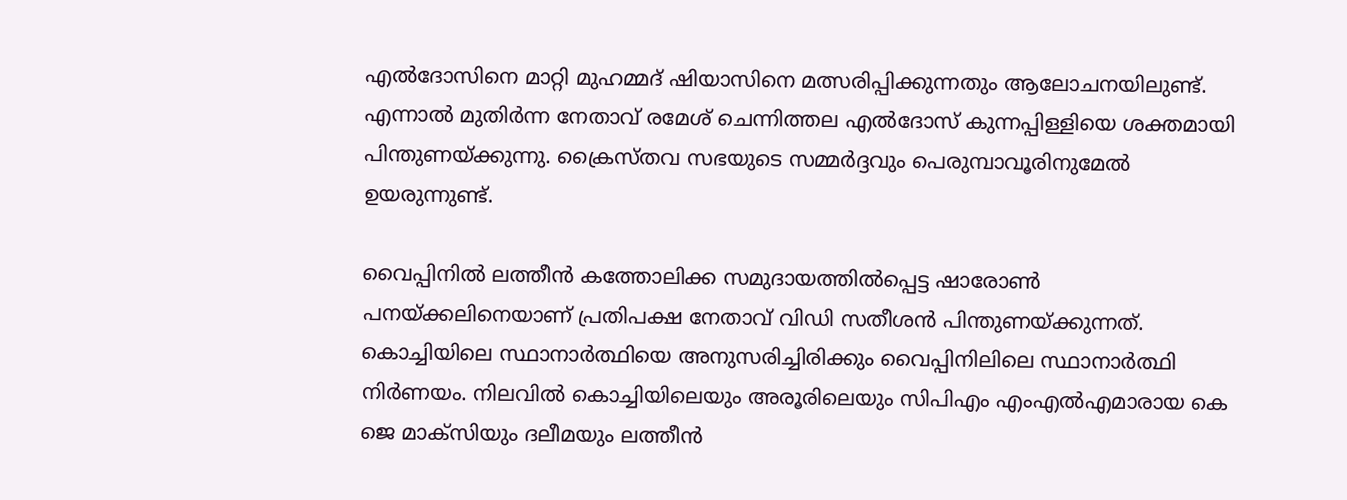എല്‍ദോസിനെ മാറ്റി മുഹമ്മദ് ഷിയാസിനെ മത്സരിപ്പിക്കുന്നതും ആലോചനയിലുണ്ട്. എന്നാല്‍ മുതിര്‍ന്ന നേതാവ് രമേശ് ചെന്നിത്തല എല്‍ദോസ് കുന്നപ്പിള്ളിയെ ശക്തമായി പിന്തുണയ്ക്കുന്നു. ക്രൈസ്തവ സഭയുടെ സമ്മര്‍ദ്ദവും പെരുമ്പാവൂരിനുമേല്‍ ഉയരുന്നുണ്ട്.

വൈപ്പിനില്‍ ലത്തീന്‍ കത്തോലിക്ക സമുദായത്തില്‍പ്പെട്ട ഷാരോണ്‍ പനയ്ക്കലിനെയാണ് പ്രതിപക്ഷ നേതാവ് വിഡി സതീശന്‍ പിന്തുണയ്ക്കുന്നത്. കൊച്ചിയിലെ സ്ഥാനാര്‍ത്ഥിയെ അനുസരിച്ചിരിക്കും വൈപ്പിനിലിലെ സ്ഥാനാര്‍ത്ഥി നിര്‍ണയം. നിലവില്‍ കൊച്ചിയിലെയും അരൂരിലെയും സിപിഎം എംഎല്‍എമാരായ കെ ജെ മാക്‌സിയും ദലീമയും ലത്തീന്‍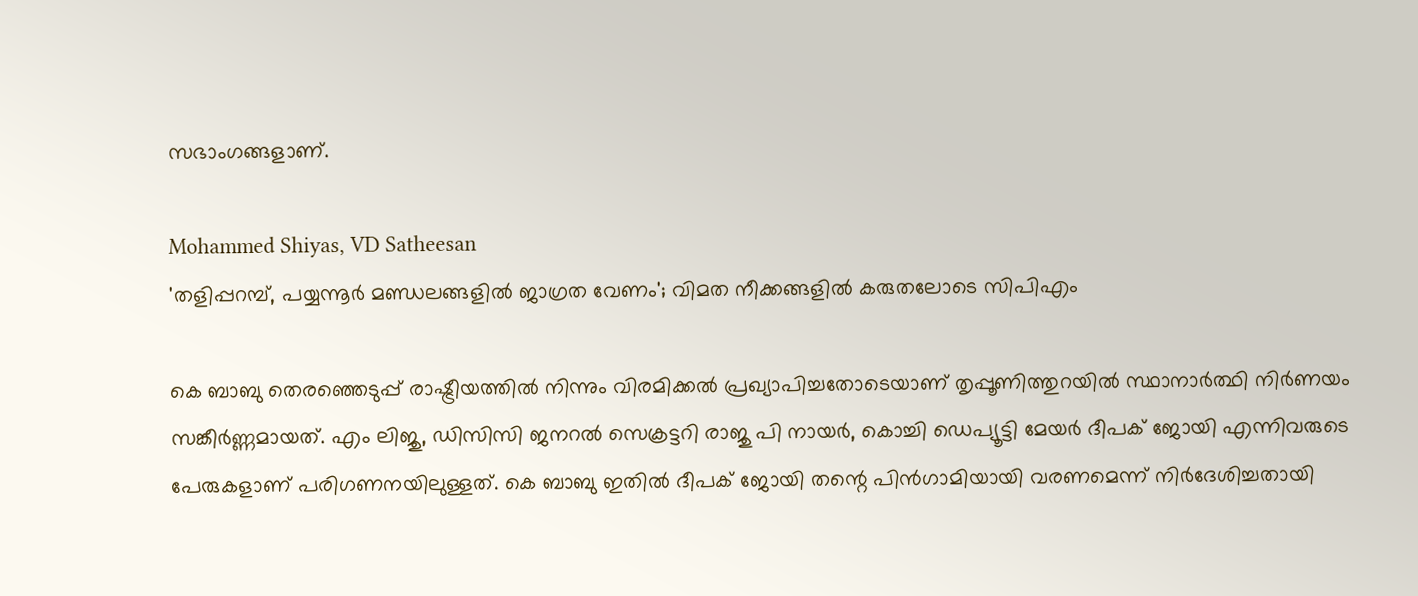സഭാംഗങ്ങളാണ്.

Mohammed Shiyas, VD Satheesan
'തളിപ്പറമ്പ്, പയ്യന്നൂര്‍ മണ്ഡലങ്ങളില്‍ ജാഗ്രത വേണം'; വിമത നീക്കങ്ങളില്‍ കരുതലോടെ സിപിഎം

കെ ബാബു തെരഞ്ഞെടുപ്പ് രാഷ്ട്രീയത്തില്‍ നിന്നും വിരമിക്കല്‍ പ്രഖ്യാപിച്ചതോടെയാണ് തൃപ്പൂണിത്തുറയില്‍ സ്ഥാനാര്‍ത്ഥി നിര്‍ണയം സങ്കീര്‍ണ്ണമായത്. എം ലിജു, ഡിസിസി ജനറല്‍ സെക്രട്ടറി രാജു പി നായര്‍, കൊച്ചി ഡെപ്യൂട്ടി മേയര്‍ ദീപക് ജോയി എന്നിവരുടെ പേരുകളാണ് പരിഗണനയിലുള്ളത്. കെ ബാബു ഇതില്‍ ദീപക് ജോയി തന്റെ പിന്‍ഗാമിയായി വരണമെന്ന് നിര്‍ദേശിച്ചതായി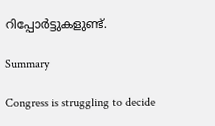റിപ്പോര്‍ട്ടുകളുണ്ട്.

Summary

Congress is struggling to decide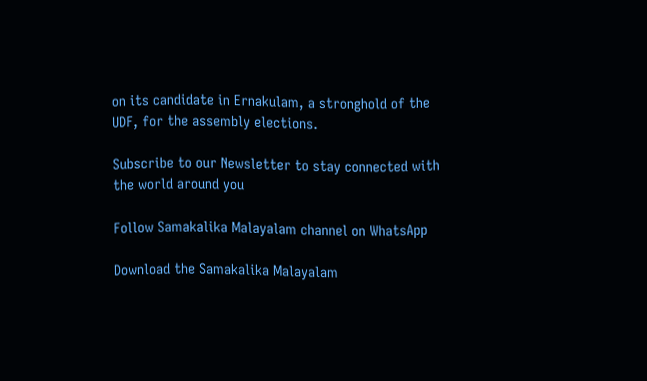on its candidate in Ernakulam, a stronghold of the UDF, for the assembly elections.

Subscribe to our Newsletter to stay connected with the world around you

Follow Samakalika Malayalam channel on WhatsApp

Download the Samakalika Malayalam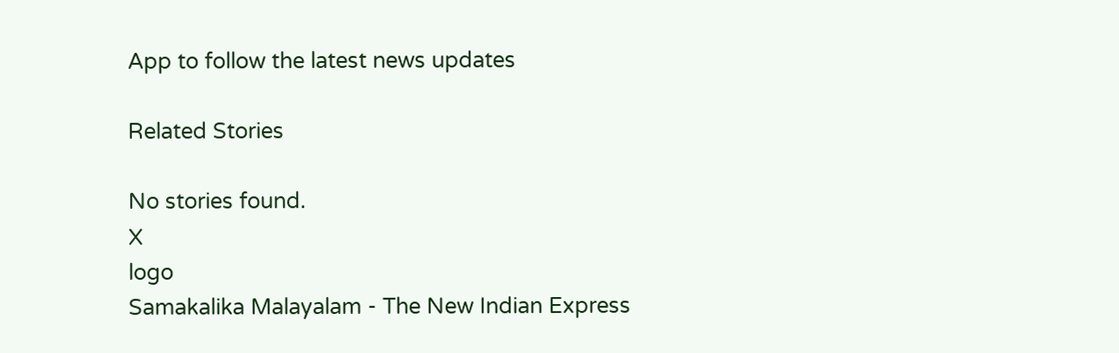App to follow the latest news updates

Related Stories

No stories found.
X
logo
Samakalika Malayalam - The New Indian Express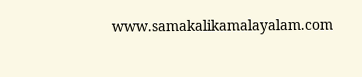www.samakalikamalayalam.com